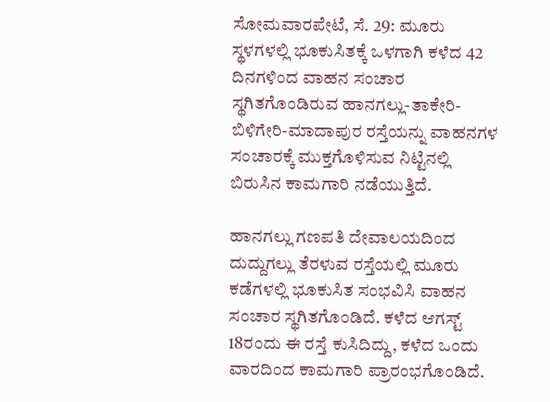ಸೋಮವಾರಪೇಟೆ, ಸೆ. 29: ಮೂರು ಸ್ಥಳಗಳಲ್ಲಿ ಭೂಕುಸಿತಕ್ಕೆ ಒಳಗಾಗಿ ಕಳೆದ 42 ದಿನಗಳಿಂದ ವಾಹನ ಸಂಚಾರ ಸ್ಥಗಿತಗೊಂಡಿರುವ ಹಾನಗಲ್ಲು-ತಾಕೇರಿ-ಬಿಳಿಗೇರಿ-ಮಾದಾಪುರ ರಸ್ತೆಯನ್ನು ವಾಹನಗಳ ಸಂಚಾರಕ್ಕೆ ಮುಕ್ತಗೊಳಿಸುವ ನಿಟ್ಟಿನಲ್ಲಿ ಬಿರುಸಿನ ಕಾಮಗಾರಿ ನಡೆಯುತ್ತಿದೆ.

ಹಾನಗಲ್ಲು ಗಣಪತಿ ದೇವಾಲಯದಿಂದ ದುದ್ದುಗಲ್ಲು ತೆರಳುವ ರಸ್ತೆಯಲ್ಲಿ ಮೂರು ಕಡೆಗಳಲ್ಲಿ ಭೂಕುಸಿತ ಸಂಭವಿಸಿ ವಾಹನ ಸಂಚಾರ ಸ್ಥಗಿತಗೊಂಡಿದೆ. ಕಳೆದ ಆಗಸ್ಟ್ 18ರಂದು ಈ ರಸ್ತೆ ಕುಸಿದಿದ್ದು, ಕಳೆದ ಒಂದು ವಾರದಿಂದ ಕಾಮಗಾರಿ ಪ್ರಾರಂಭಗೊಂಡಿದೆ.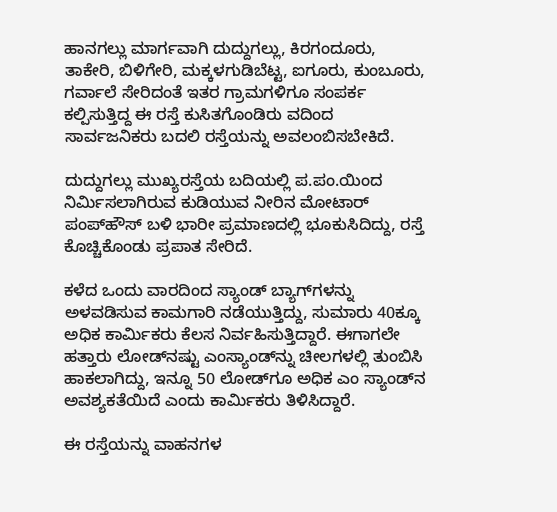ಹಾನಗಲ್ಲು ಮಾರ್ಗವಾಗಿ ದುದ್ದುಗಲ್ಲು, ಕಿರಗಂದೂರು, ತಾಕೇರಿ, ಬಿಳಿಗೇರಿ, ಮಕ್ಕಳಗುಡಿಬೆಟ್ಟ, ಐಗೂರು, ಕುಂಬೂರು, ಗರ್ವಾಲೆ ಸೇರಿದಂತೆ ಇತರ ಗ್ರಾಮಗಳಿಗೂ ಸಂಪರ್ಕ ಕಲ್ಪಿಸುತ್ತಿದ್ದ ಈ ರಸ್ತೆ ಕುಸಿತಗೊಂಡಿರು ವದಿಂದ ಸಾರ್ವಜನಿಕರು ಬದಲಿ ರಸ್ತೆಯನ್ನು ಅವಲಂಬಿಸಬೇಕಿದೆ.

ದುದ್ದುಗಲ್ಲು ಮುಖ್ಯರಸ್ತೆಯ ಬದಿಯಲ್ಲಿ ಪ.ಪಂ.ಯಿಂದ ನಿರ್ಮಿಸಲಾಗಿರುವ ಕುಡಿಯುವ ನೀರಿನ ಮೋಟಾರ್ ಪಂಪ್‍ಹೌಸ್ ಬಳಿ ಭಾರೀ ಪ್ರಮಾಣದಲ್ಲಿ ಭೂಕುಸಿದಿದ್ದು, ರಸ್ತೆ ಕೊಚ್ಚಿಕೊಂಡು ಪ್ರಪಾತ ಸೇರಿದೆ.

ಕಳೆದ ಒಂದು ವಾರದಿಂದ ಸ್ಯಾಂಡ್ ಬ್ಯಾಗ್‍ಗಳನ್ನು ಅಳವಡಿಸುವ ಕಾಮಗಾರಿ ನಡೆಯುತ್ತಿದ್ದು, ಸುಮಾರು 40ಕ್ಕೂ ಅಧಿಕ ಕಾರ್ಮಿಕರು ಕೆಲಸ ನಿರ್ವಹಿಸುತ್ತಿದ್ದಾರೆ. ಈಗಾಗಲೇ ಹತ್ತಾರು ಲೋಡ್‍ನಷ್ಟು ಎಂಸ್ಯಾಂಡ್‍ನ್ನು ಚೀಲಗಳಲ್ಲಿ ತುಂಬಿಸಿ ಹಾಕಲಾಗಿದ್ದು, ಇನ್ನೂ 50 ಲೋಡ್‍ಗೂ ಅಧಿಕ ಎಂ ಸ್ಯಾಂಡ್‍ನ ಅವಶ್ಯಕತೆಯಿದೆ ಎಂದು ಕಾರ್ಮಿಕರು ತಿಳಿಸಿದ್ದಾರೆ.

ಈ ರಸ್ತೆಯನ್ನು ವಾಹನಗಳ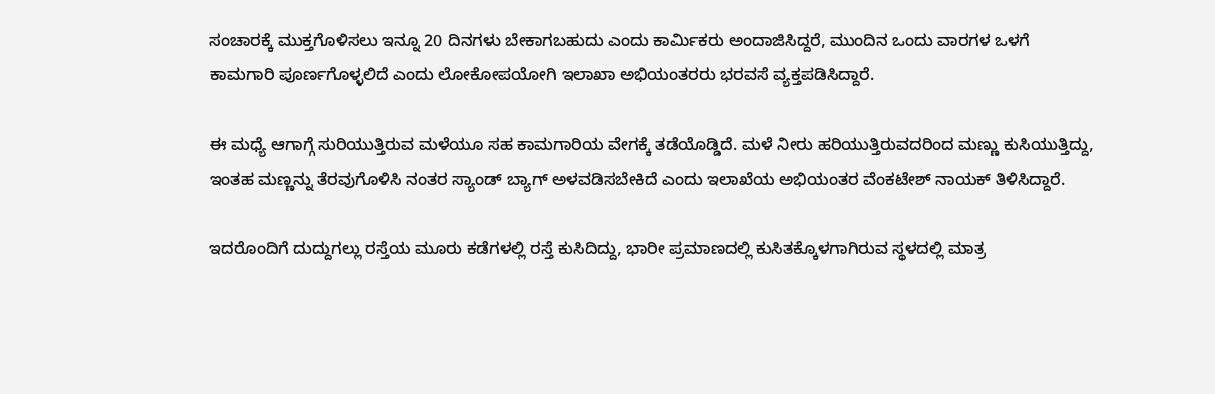ಸಂಚಾರಕ್ಕೆ ಮುಕ್ತಗೊಳಿಸಲು ಇನ್ನೂ 20 ದಿನಗಳು ಬೇಕಾಗಬಹುದು ಎಂದು ಕಾರ್ಮಿಕರು ಅಂದಾಜಿಸಿದ್ದರೆ, ಮುಂದಿನ ಒಂದು ವಾರಗಳ ಒಳಗೆ ಕಾಮಗಾರಿ ಪೂರ್ಣಗೊಳ್ಳಲಿದೆ ಎಂದು ಲೋಕೋಪಯೋಗಿ ಇಲಾಖಾ ಅಭಿಯಂತರರು ಭರವಸೆ ವ್ಯಕ್ತಪಡಿಸಿದ್ದಾರೆ.

ಈ ಮಧ್ಯೆ ಆಗಾಗ್ಗೆ ಸುರಿಯುತ್ತಿರುವ ಮಳೆಯೂ ಸಹ ಕಾಮಗಾರಿಯ ವೇಗಕ್ಕೆ ತಡೆಯೊಡ್ಡಿದೆ. ಮಳೆ ನೀರು ಹರಿಯುತ್ತಿರುವದರಿಂದ ಮಣ್ಣು ಕುಸಿಯುತ್ತಿದ್ದು, ಇಂತಹ ಮಣ್ಣನ್ನು ತೆರವುಗೊಳಿಸಿ ನಂತರ ಸ್ಯಾಂಡ್ ಬ್ಯಾಗ್ ಅಳವಡಿಸಬೇಕಿದೆ ಎಂದು ಇಲಾಖೆಯ ಅಭಿಯಂತರ ವೆಂಕಟೇಶ್ ನಾಯಕ್ ತಿಳಿಸಿದ್ದಾರೆ.

ಇದರೊಂದಿಗೆ ದುದ್ದುಗಲ್ಲು ರಸ್ತೆಯ ಮೂರು ಕಡೆಗಳಲ್ಲಿ ರಸ್ತೆ ಕುಸಿದಿದ್ದು, ಭಾರೀ ಪ್ರಮಾಣದಲ್ಲಿ ಕುಸಿತಕ್ಕೊಳಗಾಗಿರುವ ಸ್ಥಳದಲ್ಲಿ ಮಾತ್ರ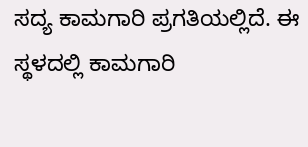ಸದ್ಯ ಕಾಮಗಾರಿ ಪ್ರಗತಿಯಲ್ಲಿದೆ. ಈ ಸ್ಥಳದಲ್ಲಿ ಕಾಮಗಾರಿ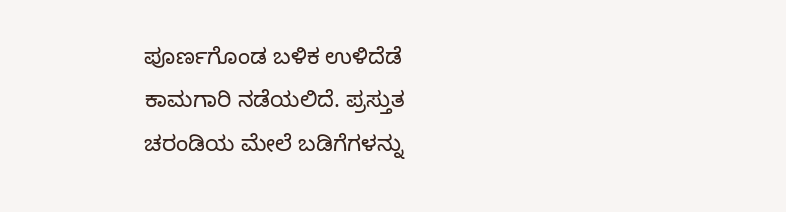ಪೂರ್ಣಗೊಂಡ ಬಳಿಕ ಉಳಿದೆಡೆ ಕಾಮಗಾರಿ ನಡೆಯಲಿದೆ. ಪ್ರಸ್ತುತ ಚರಂಡಿಯ ಮೇಲೆ ಬಡಿಗೆಗಳನ್ನು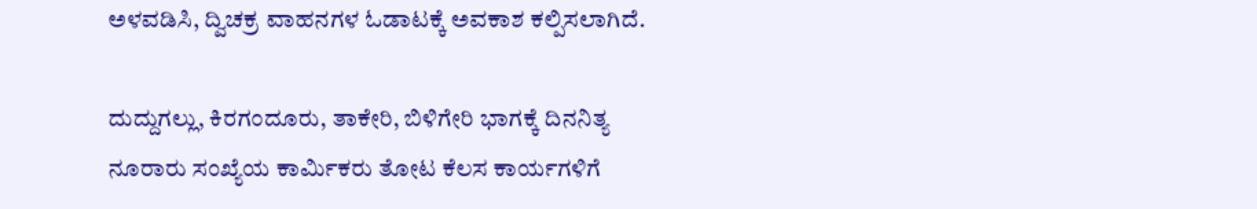ಅಳವಡಿಸಿ, ದ್ವಿಚಕ್ರ ವಾಹನಗಳ ಓಡಾಟಕ್ಕೆ ಅವಕಾಶ ಕಲ್ಪಿಸಲಾಗಿದೆ.

ದುದ್ದುಗಲ್ಲು, ಕಿರಗಂದೂರು, ತಾಕೇರಿ, ಬಿಳಿಗೇರಿ ಭಾಗಕ್ಕೆ ದಿನನಿತ್ಯ ನೂರಾರು ಸಂಖ್ಯೆಯ ಕಾರ್ಮಿಕರು ತೋಟ ಕೆಲಸ ಕಾರ್ಯಗಳಿಗೆ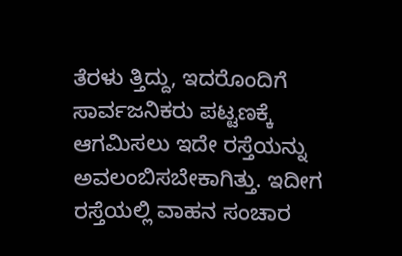ತೆರಳು ತ್ತಿದ್ದು, ಇದರೊಂದಿಗೆ ಸಾರ್ವಜನಿಕರು ಪಟ್ಟಣಕ್ಕೆ ಆಗಮಿಸಲು ಇದೇ ರಸ್ತೆಯನ್ನು ಅವಲಂಬಿಸಬೇಕಾಗಿತ್ತು. ಇದೀಗ ರಸ್ತೆಯಲ್ಲಿ ವಾಹನ ಸಂಚಾರ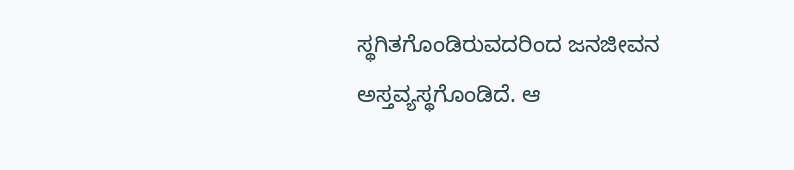ಸ್ಥಗಿತಗೊಂಡಿರುವದರಿಂದ ಜನಜೀವನ ಅಸ್ತವ್ಯಸ್ಥಗೊಂಡಿದೆ. ಆ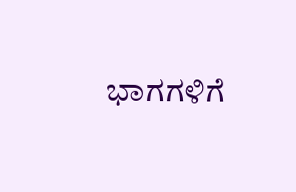ಭಾಗಗಳಿಗೆ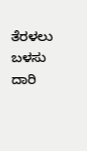ತೆರಳಲು ಬಳಸು ದಾರಿ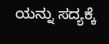ಯನ್ನು ಸದ್ಯಕ್ಕೆ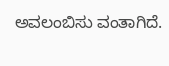ಅವಲಂಬಿಸು ವಂತಾಗಿದೆ.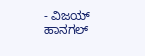- ವಿಜಯ್ ಹಾನಗಲ್